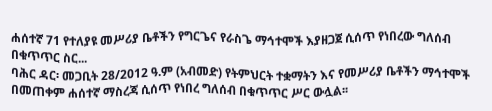ሐሰተኛ 71 የተለያዩ መሥሪያ ቤቶችን የግርጌና የራስጌ ማኅተሞች እያዘጋጀ ሲሰጥ የነበረው ግለሰብ በቁጥጥር ስር...
ባሕር ዳር፡ መጋቢት 28/2012 ዓ.ም (አብመድ) የትምህርት ተቋማትን እና የመሥሪያ ቤቶችን ማኅተሞች በመጠቀም ሐሰተኛ ማስረጃ ሲሰጥ የነበረ ግለሰብ በቁጥጥር ሥር ውሏል፡፡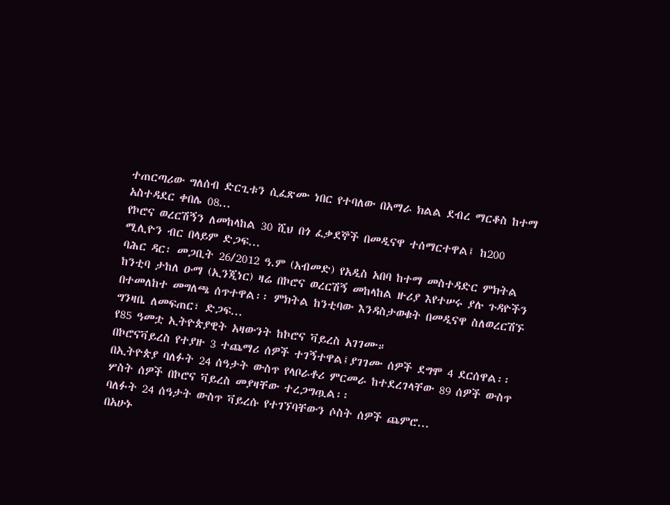ተጠርጣሪው ግለሰብ ድርጊቱን ሲፈጽሙ ነበር የተባለው በአማራ ክልል ደብረ ማርቆስ ከተማ አስተዳደር ቀበሌ 08...
የኮሮና ወረርሽኝን ለመከላከል 30 ሺህ በጎ ፈቃደኞች በመዲናዋ ተሰማርተዋል፤ ከ200 ሚሊዮን ብር በላይም ድጋፍ...
ባሕር ዳር፡ መጋቢት 26/2012 ዓ.ም (አብመድ) የአዲስ አበባ ከተማ መስተዳድር ምክትል ከንቲባ ታከለ ዑማ (ኢንጂነር) ዛሬ በኮሮና ወረርሽኝ መከላከል ዙሪያ እየተሠሩ ያሉ ጉዳዮችን በተመለከተ መግለጫ ሰጥተዋል፡፡ ምክትል ከንቲባው እንዳስታወቁት በመዲናዋ ስለወረርሽኙ ግንዛቤ ለመፍጠር፣ ድጋፍ...
የ85 ዓመቷ ኢትዮጵያዊት አዛውንት ከኮሮና ቫይረስ አገገሙ።
በኮሮናቫይረስ የተያዙ 3 ተጨማሪ ሰዎች ተገኝተዋል፤ያገገሙ ሰዎች ደግሞ 4 ደርሰዋል፡፡
በኢትዮጵያ ባለፉት 24 ሰዓታት ውስጥ የላቦራቶሪ ምርመራ ከተደረገላቸው 89 ሰዎች ውስጥ ሦስት ሰዎች በኮሮና ቫይረስ መያዛቸው ተረጋግጧል፡፡
ባለፉት 24 ሰዓታት ውስጥ ቫይረሱ የተገኘባቸውን ሶስት ሰዎች ጨምሮ...
በአሁኑ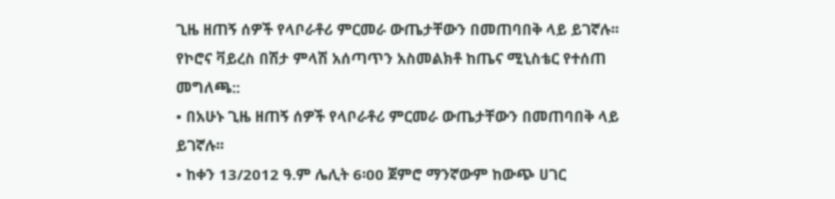ጊዜ ዘጠኝ ሰዎች የላቦራቶሪ ምርመራ ውጤታቸውን በመጠባበቅ ላይ ይገኛሉ፡፡
የኮሮና ቫይረስ በሽታ ምላሽ አሰጣጥን አስመልክቶ ከጤና ሚኒስቴር የተሰጠ መግለጫ::
• በአሁኑ ጊዜ ዘጠኝ ሰዎች የላቦራቶሪ ምርመራ ውጤታቸውን በመጠባበቅ ላይ ይገኛሉ፡፡
• ከቀን 13/2012 ዓ.ም ሌሊት 6፡00 ጀምሮ ማንኛውም ከውጭ ሀገር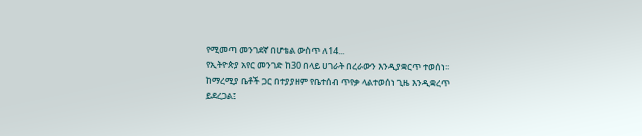የሚመጣ መንገደኛ በሆቴል ውስጥ ለ14...
የኢትዮጵያ አየር መንገድ ከ30 በላይ ሀገራት በረራውን እንዲያቋርጥ ተወሰነ፡፡
ከማረሚያ ቤቶች ጋር በተያያዘም የቤተሰብ ጥየቃ ላልተወሰነ ጊዜ እንዲቋረጥ ይደረጋል፤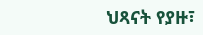ህጻናት የያዙ፣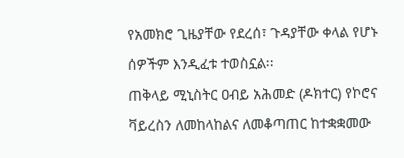የአመክሮ ጊዜያቸው የደረሰ፣ ጉዳያቸው ቀላል የሆኑ ሰዎችም እንዲፈቱ ተወስኗል፡፡
ጠቅላይ ሚኒስትር ዐብይ አሕመድ (ዶክተር) የኮሮና ቫይረስን ለመከላከልና ለመቆጣጠር ከተቋቋመው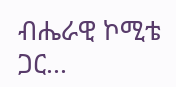ብሔራዊ ኮሚቴ ጋር...